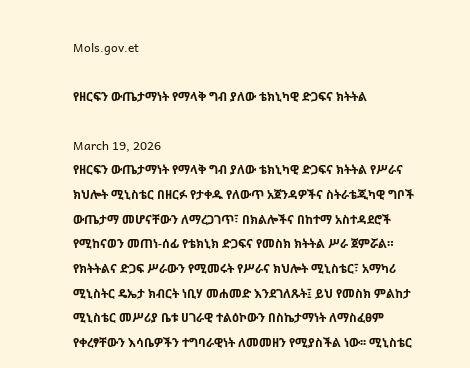Mols.gov.et

የዘርፍን ውጤታማነት የማላቅ ግብ ያለው ቴክኒካዊ ድጋፍና ክትትል

March 19, 2026
የዘርፍን ውጤታማነት የማላቅ ግብ ያለው ቴክኒካዊ ድጋፍና ክትትል የሥራና ክህሎት ሚኒስቴር በዘርፉ የታቀዱ የለውጥ አጀንዳዎችና ስትራቴጂካዊ ግቦች ውጤታማ መሆናቸውን ለማረጋገጥ፣ በክልሎችና በከተማ አስተዳደሮች የሚከናወን መጠነ-ሰፊ የቴክኒክ ድጋፍና የመስክ ክትትል ሥራ ጀምሯል። የክትትልና ድጋፍ ሥራውን የሚመሩት የሥራና ክህሎት ሚኒስቴር፣ አማካሪ ሚኒስትር ዴኤታ ክብርት ነቢሃ መሐመድ እንደገለጹት፤ ይህ የመስክ ምልከታ ሚኒስቴር መሥሪያ ቤቱ ሀገራዊ ተልዕኮውን በስኬታማነት ለማስፈፀም የቀረፃቸውን እሳቤዎችን ተግባራዊነት ለመመዘን የሚያስችል ነው፡፡ ሚኒስቴር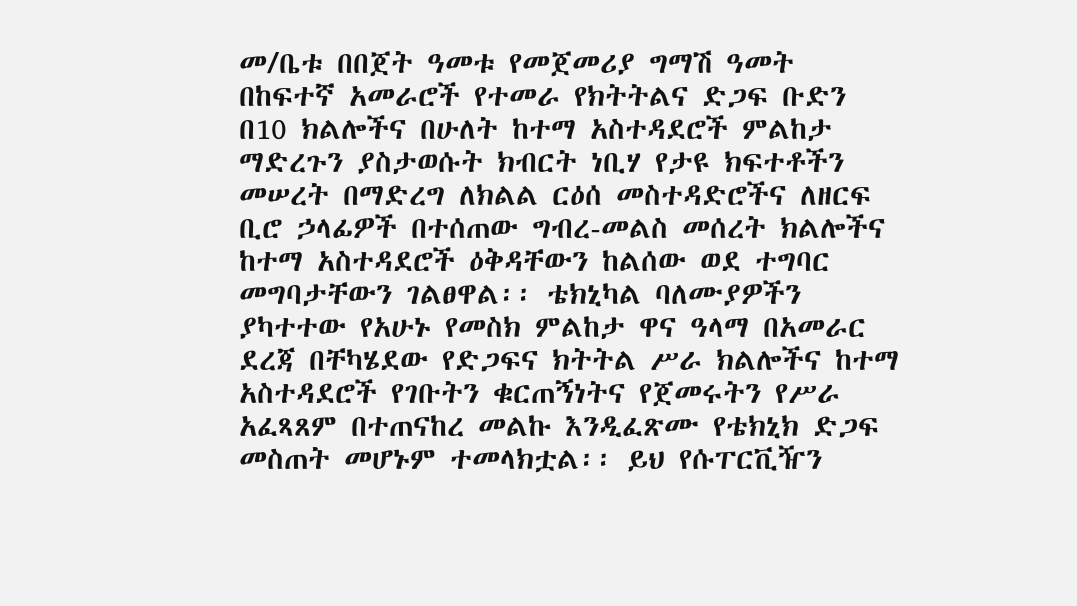መ/ቤቱ በበጀት ዓመቱ የመጀመሪያ ግማሽ ዓመት በከፍተኛ አመራሮች የተመራ የክትትልና ድጋፍ ቡድን በ10 ክልሎችና በሁለት ከተማ አስተዳደሮች ምልከታ ማድረጉን ያስታወሱት ክብርት ነቢሃ የታዩ ክፍተቶችን መሠረት በማድረግ ለክልል ርዕሰ መስተዳድሮችና ለዘርፍ ቢሮ ኃላፊዎች በተሰጠው ግብረ-መልስ መሰረት ክልሎችና ከተማ አስተዳደሮች ዕቅዳቸውን ከልሰው ወደ ተግባር መግባታቸውን ገልፀዋል፡፡ ቴክኒካል ባለሙያዎችን ያካተተው የአሁኑ የመስክ ምልከታ ዋና ዓላማ በአመራር ደረጃ በቸካሄደው የድጋፍና ክትትል ሥራ ክልሎችና ከተማ አስተዳደሮች የገቡትን ቁርጠኝነትና የጀመሩትን የሥራ አፈጻጸም በተጠናከረ መልኩ እንዲፈጽሙ የቴክኒክ ድጋፍ መስጠት መሆኑም ተመላክቷል፡፡ ይህ የሱፐርቪዥን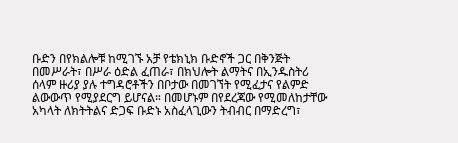ቡድን በየክልሎቹ ከሚገኙ አቻ የቴክኒክ ቡድኖች ጋር በቅንጅት በመሥራት፣ በሥራ ዕድል ፈጠራ፣ በክህሎት ልማትና በኢንዱስትሪ ሰላም ዙሪያ ያሉ ተግዳሮቶችን በቦታው በመገኘት የሚፈታና የልምድ ልውውጥ የሚያደርግ ይሆናል። በመሆኑም በየደረጃው የሚመለከታቸው አካላት ለክትትልና ድጋፍ ቡድኑ አስፈላጊውን ትብብር በማድረግ፣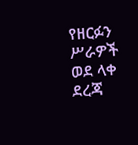የዘርፉን ሥራዎች ወደ ላቀ ደረጃ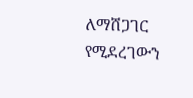ለማሸጋገር የሚደረገውን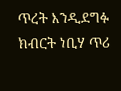ጥረት እንዲደግፉ ክብርት ነቢሃ ጥሪ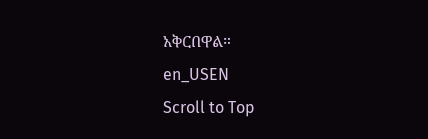አቅርበዋል።
en_USEN
Scroll to Top